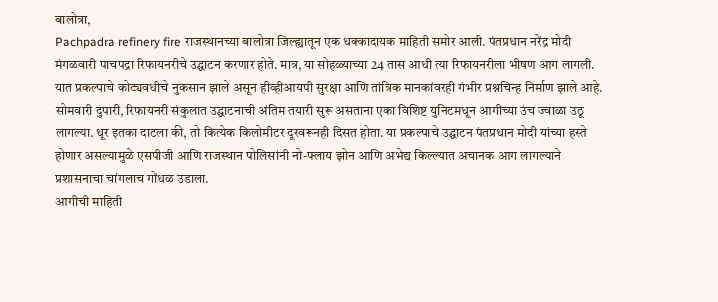बालोत्रा,
Pachpadra refinery fire राजस्थानच्या बालोत्रा जिल्ह्यातून एक धक्कादायक माहिती समोर आली. पंतप्रधान नरेंद्र मोदी मंगळवारी पाचपद्रा रिफायनरीचे उद्घाटन करणार होते. मात्र, या सोहळ्याच्या 24 तास आधी त्या रिफायनरीला भीषण आग लागली. यात प्रकल्पाचे कोट्यवधीचे नुकसान झाले असून हीव्हीआयपी सुरक्षा आणि तांत्रिक मानकांवरही गंभीर प्रश्नचिन्ह निर्माण झाले आहे.
सोमवारी दुपारी, रिफायनरी संकुलात उद्घाटनाची अंतिम तयारी सुरू असताना एका विशिष्ट युनिटमधून आगीच्या उंच ज्वाळा उठू लागल्या. धूर इतका दाटला की, तो कित्येक किलोमीटर दूरवरूनही दिसत होता. या प्रकल्पाचे उद्घाटन पंतप्रधान मोदी यांच्या हस्ते होणार असल्यामुळे एसपीजी आणि राजस्थान पोलिसांनी नो-फ्लाय झोन आणि अभेद्य किल्ल्यात अचानक आग लागल्याने प्रशासनाचा चांगलाच गोंधळ उडाला.
आगीची माहिती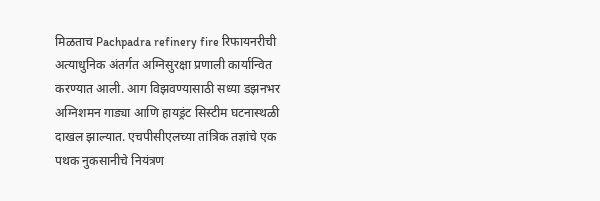मिळताच Pachpadra refinery fire रिफायनरीची अत्याधुनिक अंतर्गत अग्निसुरक्षा प्रणाली कार्यान्वित करण्यात आली. आग विझवण्यासाठी सध्या डझनभर अग्निशमन गाड्या आणि हायड्रंट सिस्टीम घटनास्थळी दाखल झाल्यात. एचपीसीएलच्या तांत्रिक तज्ञांचे एक पथक नुकसानीचे नियंत्रण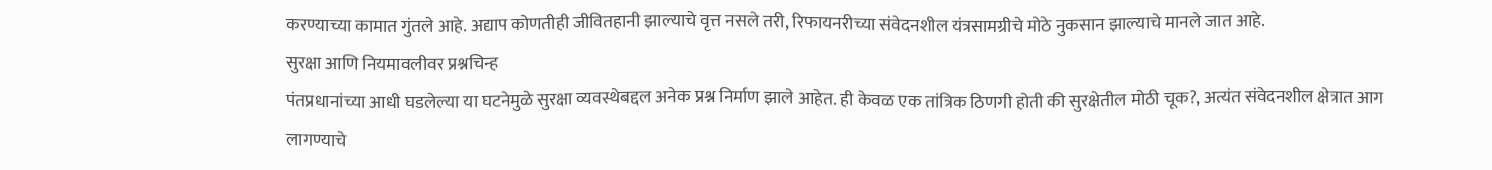करण्याच्या कामात गुंतले आहे. अद्याप कोणतीही जीवितहानी झाल्याचे वृत्त नसले तरी, रिफायनरीच्या संवेदनशील यंत्रसामग्रीचे मोठे नुकसान झाल्याचे मानले जात आहे.
सुरक्षा आणि नियमावलीवर प्रश्नचिन्ह
पंतप्रधानांच्या आधी घडलेल्या या घटनेमुळे सुरक्षा व्यवस्थेबद्दल अनेक प्रश्न निर्माण झाले आहेत. ही केवळ एक तांत्रिक ठिणगी होती की सुरक्षेतील मोठी चूक?, अत्यंत संवेदनशील क्षेत्रात आग लागण्याचे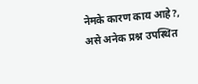नेमके कारण काय आहे?, असे अनेक प्रश्न उपस्थित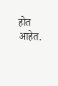होत आहेत.